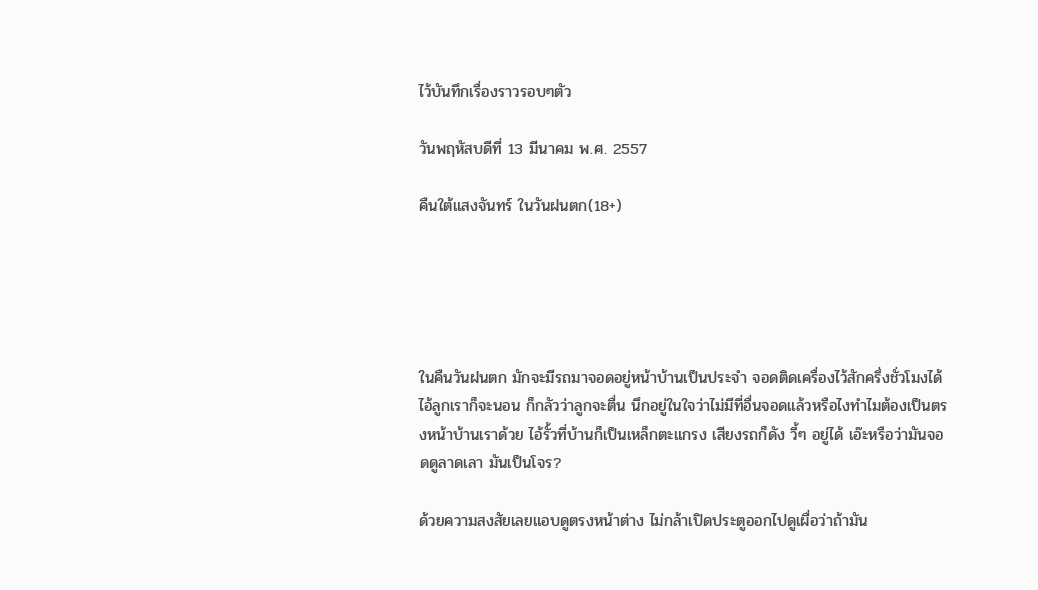ไว้บันทึกเรื่องราวรอบๆตัว

วันพฤหัสบดีที่ 13 มีนาคม พ.ศ. 2557

คืนใต้แสงจันทร์ ในวันฝนตก(18+)





ในคืนวันฝนตก มักจะมีรถมาจอดอยู่หน้าบ้านเป็นประจำ จอดติดเครื่องไว้สักครึ่งชั่วโมงได้ ไอ้ลูกเราก็จะนอน ก็กลัวว่าลูกจะตื่น นึกอยู่ในใจว่าไม่มีที่อื่นจอดแล้วหรือไงทำไมต้องเป็นตรงหน้าบ้านเราด้วย ไอ้รั้วที่บ้านก็เป็นเหล็กตะแกรง เสียงรถก็ดัง วี้ๆ อยู่ได้ เอ๊ะหรือว่ามันจอดดูลาดเลา มันเป็นโจร?

ด้วยความสงสัยเลยแอบดูตรงหน้าต่าง ไม่กล้าเปิดประตูออกไปดูเผื่อว่าถ้ามัน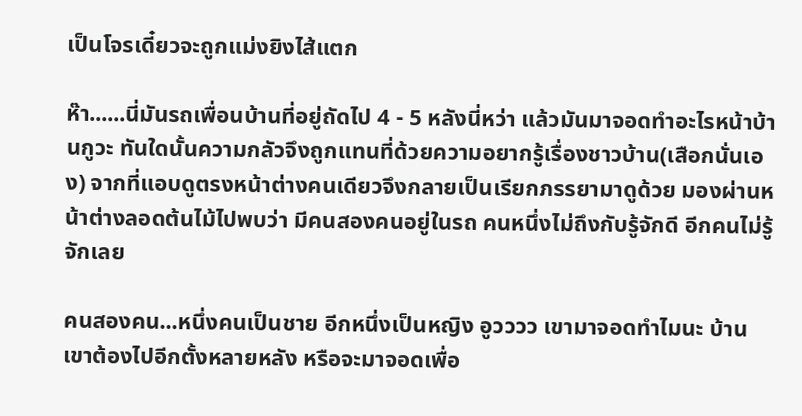เป็นโจรเดี๋ยวจะถูกแม่งยิงไส้แตก

ห๊า......นี่มันรถเพื่อนบ้านที่อยู่ถัดไป 4 - 5 หลังนี่หว่า แล้วมันมาจอดทำอะไรหน้าบ้านกูวะ ทันใดนั้นความกลัวจึงถูกแทนที่ด้วยความอยากรู้เรื่องชาวบ้าน(เสือกนั่นเอง) จากที่แอบดูตรงหน้าต่างคนเดียวจึงกลายเป็นเรียกภรรยามาดูด้วย มองผ่านหน้าต่างลอดต้นไม้ไปพบว่า มีคนสองคนอยู่ในรถ คนหนึ่งไม่ถึงกับรู้จักดี อีกคนไม่รู้จักเลย

คนสองคน...หนึ่งคนเป็นชาย อีกหนึ่งเป็นหญิง อูวววว เขามาจอดทำไมนะ บ้านเขาต้องไปอีกตั้งหลายหลัง หรือจะมาจอดเพื่อ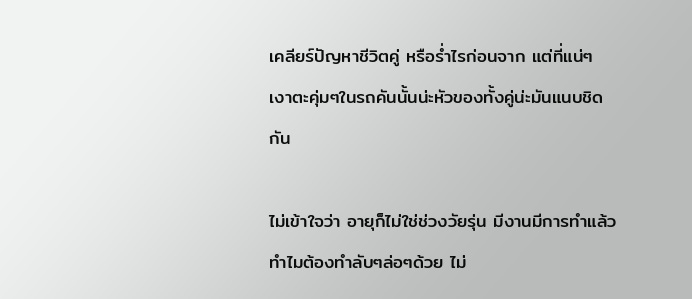เคลียร์ปัญหาชีวิตคู่ หรือร่ำไรก่อนจาก แต่ที่แน่ๆ เงาตะคุ่มๆในรถคันนั้นน่ะหัวของทั้งคู่น่ะมันแนบชิดกัน

ไม่เข้าใจว่า อายุก็ไม่ใช่ช่วงวัยรุ่น มีงานมีการทำแล้ว ทำไมต้องทำลับๆล่อๆด้วย ไม่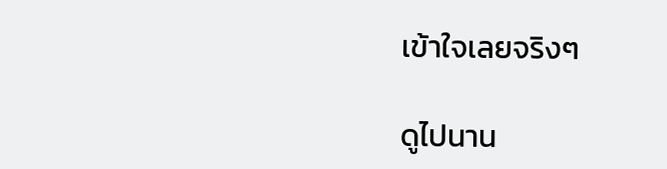เข้าใจเลยจริงๆ

ดูไปนาน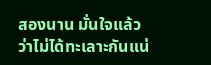สองนาน มั่นใจแล้วว่าไม่ได้ทะเลาะกันแน่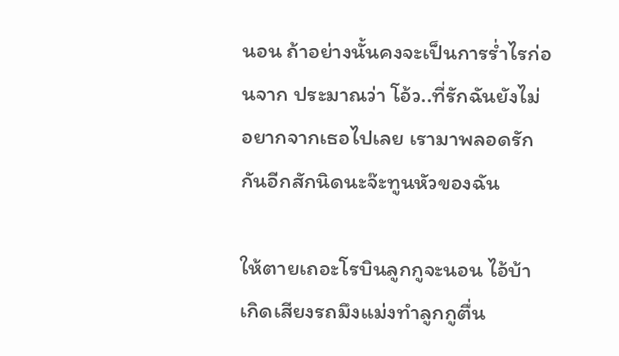นอน ถ้าอย่างนั้นคงจะเป็นการร่ำไรก่อนจาก ประมาณว่า โอ้ว..ที่รักฉันยังไม่อยากจากเธอไปเลย เรามาพลอดรักกันอีกสักนิดนะจ๊ะทูนหัวของฉัน

ให้ตายเถอะโรบินลูกกูจะนอน ไอ้บ้าเกิดเสียงรถมึงแม่งทำลูกกูตื่น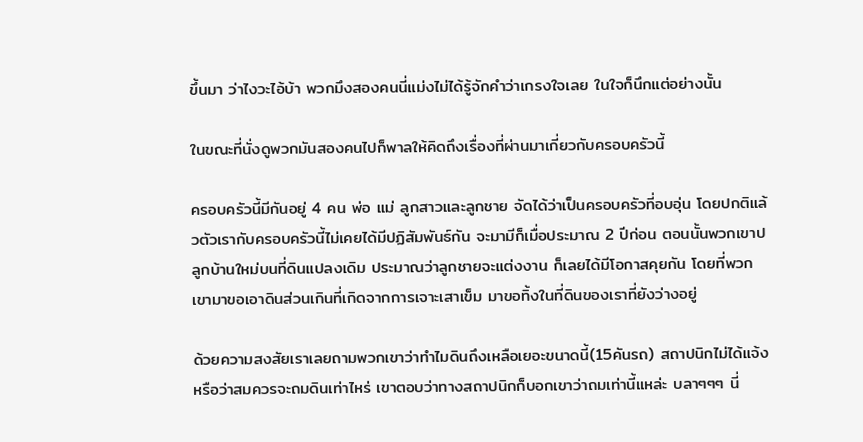ขึ้นมา ว่าไงวะไอ้บ้า พวกมึงสองคนนี่แม่งไม่ได้รู้จักคำว่าเกรงใจเลย ในใจก็นึกแต่อย่างนั้น

ในขณะที่นั่งดูพวกมันสองคนไปก็พาลให้คิดถึงเรื่องที่ผ่านมาเกี่ยวกับครอบครัวนี้

ครอบครัวนี้มีกันอยู่ 4 คน พ่อ แม่ ลูกสาวและลูกชาย จัดได้ว่าเป็นครอบครัวที่อบอุ่น โดยปกติแล้วตัวเรากับครอบครัวนี้ไม่เคยได้มีปฏิสัมพันธ์กัน จะมามีก็เมื่อประมาณ 2 ปีก่อน ตอนนั้นพวกเขาปลูกบ้านใหม่บนที่ดินแปลงเดิม ประมาณว่าลูกชายจะแต่งงาน ก็เลยได้มีโอกาสคุยกัน โดยที่พวกเขามาขอเอาดินส่วนเกินที่เกิดจากการเจาะเสาเข็ม มาขอทิ้งในที่ดินของเราที่ยังว่างอยู่

ด้วยความสงสัยเราเลยถามพวกเขาว่าทำไมดินถึงเหลือเยอะขนาดนี้(15คันรถ) สถาปนิกไม่ได้แจ้งหรือว่าสมควรจะถมดินเท่าไหร่ เขาตอบว่าทางสถาปนิกก็บอกเขาว่าถมเท่านี้แหล่ะ บลาๆๆๆ นี่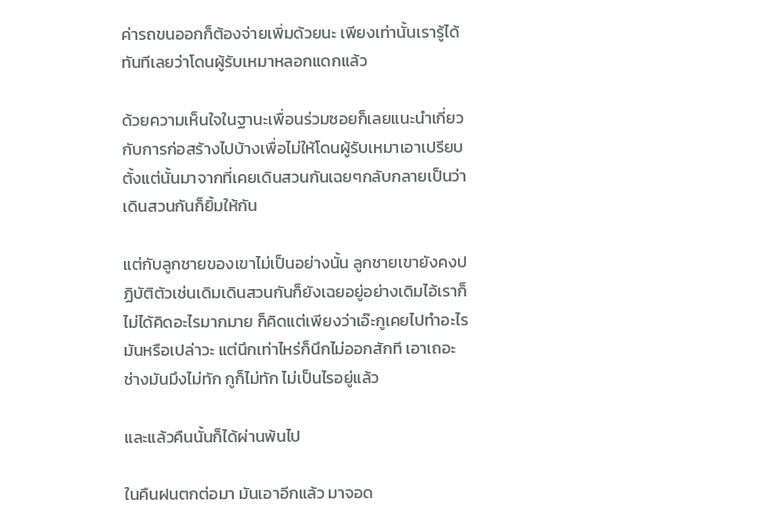ค่ารถขนออกก็ต้องจ่ายเพิ่มด้วยนะ เพียงเท่านั้นเรารู้ได้ทันทีเลยว่าโดนผู้รับเหมาหลอกแดกแล้ว

ด้วยความเห็นใจในฐานะเพื่อนร่วมซอยก็เลยแนะนำเกี่ยวกับการก่อสร้างไปบ้างเพื่อไม่ให้โดนผู้รับเหมาเอาเปรียบ ตั้งแต่นั้นมาจากที่เคยเดินสวนกันเฉยๆกลับกลายเป็นว่าเดินสวนกันก็ยิ้มให้กัน

แต่กับลูกชายของเขาไม่เป็นอย่างนั้น ลูกชายเขายังคงปฏิบัติตัวเช่นเดิมเดินสวนกันก็ยังเฉยอยู่อย่างเดิมไอ้เราก็ไม่ได้คิดอะไรมากมาย ก็คิดแต่เพียงว่าเอ๊ะกูเคยไปทำอะไรมันหรือเปล่าวะ แต่นึกเท่าไหร่ก็นึกไม่ออกสักที เอาเถอะช่างมันมึงไม่ทัก กูก็ไม่ทัก ไม่เป็นไรอยู่แล้ว

และแล้วคืนนั้นก็ได้ผ่านพ้นไป

ในคืนฝนตกต่อมา มันเอาอีกแล้ว มาจอด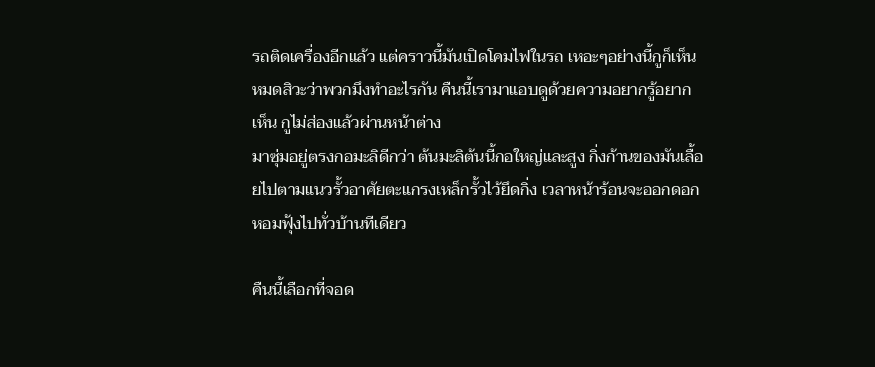รถติดเครื่องอีกแล้ว แต่คราวนี้มันเปิดโคมไฟในรถ เหอะๆอย่างนี้กูก็เห็นหมดสิวะว่าพวกมึงทำอะไรกัน คืนนี้เรามาแอบดูด้วยความอยากรู้อยากเห็น กูไม่ส่องแล้วผ่านหน้าต่าง
มาซุ่มอยู่ตรงกอมะลิดีกว่า ต้นมะลิต้นนี้กอใหญ่และสูง กิ่งก้านของมันเลื้อยไปตามแนวรั้วอาศัยตะแกรงเหล็กรั้วไว้ยึดกิ่ง เวลาหน้าร้อนจะออกดอกหอมฟุ้งไปทั่วบ้านทีเดียว

คืนนี้เลือกที่จอด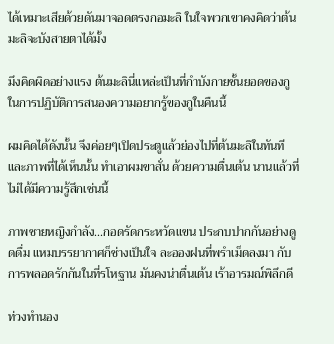ได้เหมาะเสียด้วยดันมาจอดตรงกอมะลิ ในใจพวกเขาคงคิดว่าต้นมะลิจะบังสายตาได้มั้ง

มึงคิดผิดอย่างแรง ต้นมะลินี่แหล่ะเป็นที่กำบังกายชั้นยอดของกู ในการปฏิบัติการสนองความอยากรู้ของกูในคืนนี้

ผมคิดได้ดังนั้น จึงค่อยๆเปิดประตูแล้วย่องไปที่ต้นมะลิในทันที และภาพที่ได้เห็นนั้น ทำเอาผมขาสั่น ด้วยความตื่นเต้น นานแล้วที่ไม่ได้มีความรู้สึกเช่นนี้

ภาพชายหญิงกำลัง...กอดรัดกระหวัดแขน ประกบปากกันอย่างดูดดื่ม แหมบรรยากาศก็ช่างเป็นใจ ละอองฝนที่พรำเม็ดลงมา กับการพลอดรักกันในที่รโหฐาน มันคงน่าตื่นเต้น เร้าอารมณ์พิลึกดี

ท่วงทำนอง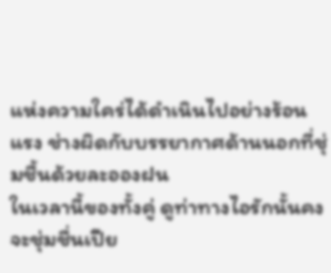แห่งความใคร่ได้ดำเนินไปอย่างร้อนแรง ช่างผิดกับบรรยากาศด้านนอกที่ชุ่มชื้นด้วยละอองฝน
ในเวลานี้ของทั้งคู่ ดูท่าทางไอรักนั้นคงจะชุ่มชื่นเปีย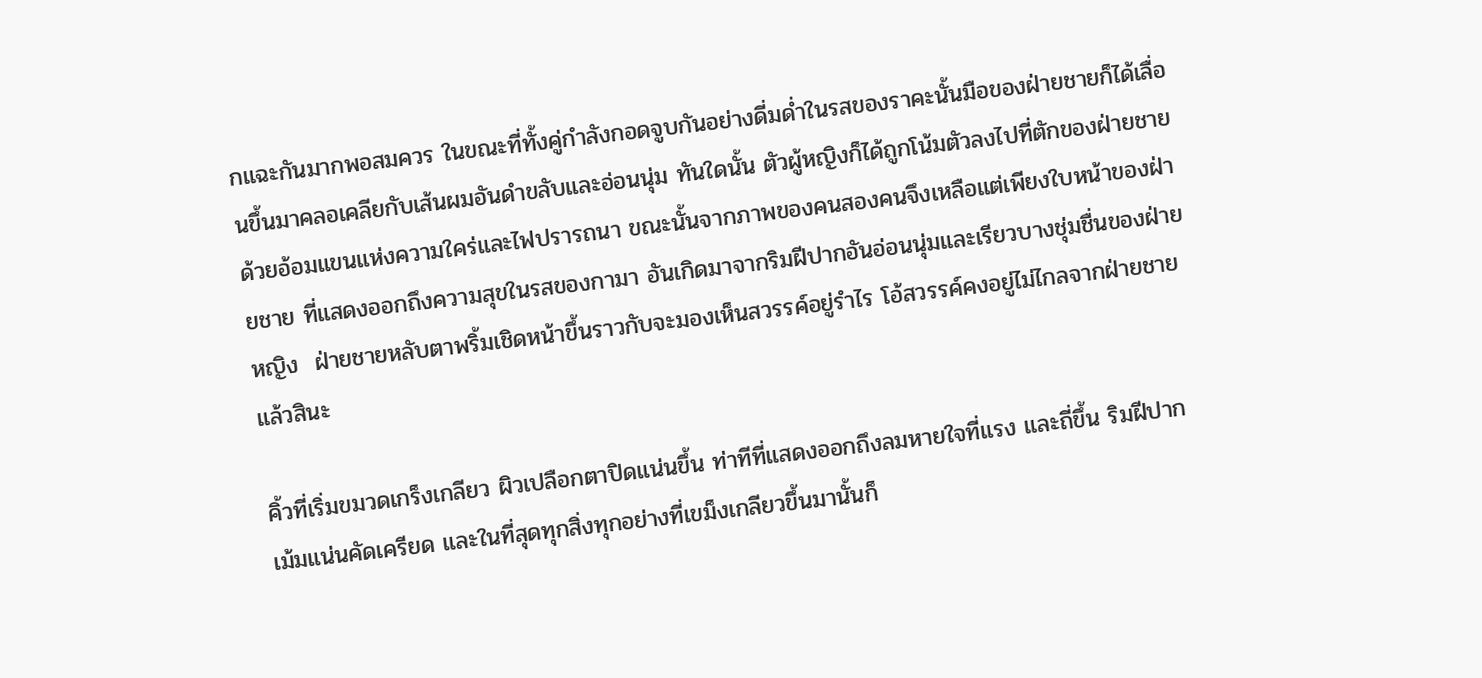กแฉะกันมากพอสมควร ในขณะที่ทั้งคู่กำลังกอดจูบกันอย่างดี่มด่ำในรสของราคะนั้นมือของฝ่ายชายก็ได้เลื่อนขึ้นมาคลอเคลียกับเส้นผมอันดำขลับและอ่อนนุ่ม ทันใดนั้น ตัวผู้หญิงก็ได้ถูกโน้มตัวลงไปที่ตักของฝ่ายชาย ด้วยอ้อมแขนแห่งความใคร่และไฟปรารถนา ขณะนั้นจากภาพของคนสองคนจึงเหลือแต่เพียงใบหน้าของฝ่ายชาย ที่แสดงออกถึงความสุขในรสของกามา อันเกิดมาจากริมฝีปากอันอ่อนนุ่มและเรียวบางชุ่มชื่นของฝ่ายหญิง  ฝ่ายชายหลับตาพริ้มเชิดหน้าขึ้นราวกับจะมองเห็นสวรรค์อยู่รำไร โอ้สวรรค์คงอยู่ไม่ไกลจากฝ่ายชายแล้วสินะ

คิ้วที่เริ่มขมวดเกร็งเกลียว ผิวเปลือกตาปิดแน่นขึ้น ท่าทีที่แสดงออกถึงลมหายใจที่แรง และถี่ขึ้น ริมฝีปากเม้มแน่นคัดเครียด และในที่สุดทุกสิ่งทุกอย่างที่เขม็งเกลียวขึ้นมานั้นก็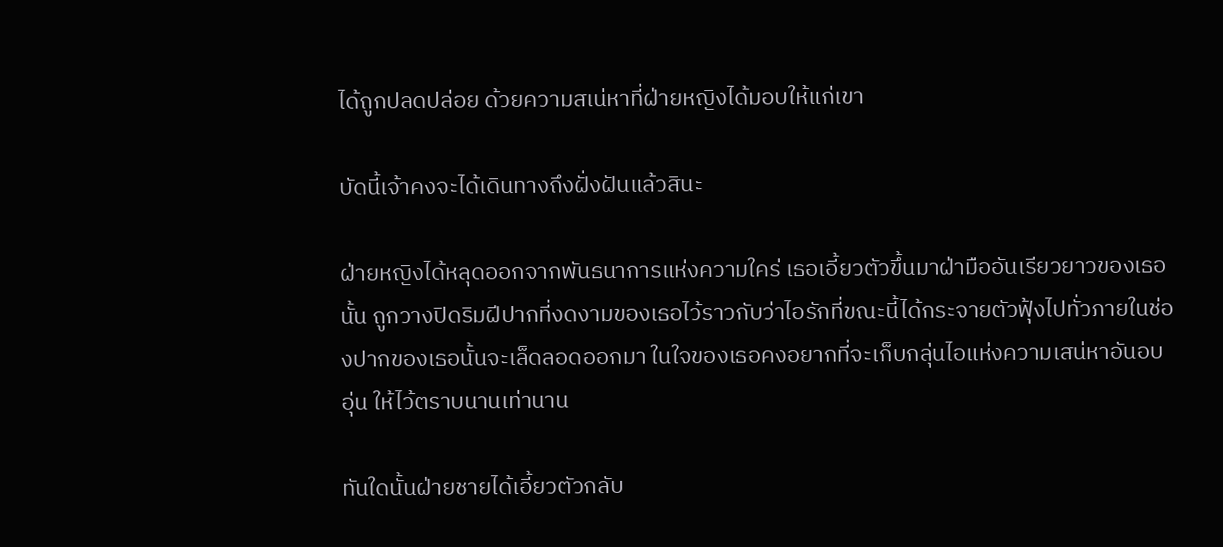ได้ถูกปลดปล่อย ด้วยความสเน่หาที่ฝ่ายหญิงได้มอบให้แก่เขา

บัดนี้เจ้าคงจะได้เดินทางถึงฝั่งฝันแล้วสินะ

ฝ่ายหญิงได้หลุดออกจากพันธนาการแห่งความใคร่ เธอเอี้ยวตัวขึ้นมาฝ่ามืออันเรียวยาวของเธอนั้น ถูกวางปิดริมฝีปากที่งดงามของเธอไว้ราวกับว่าไอรักที่ขณะนี้ได้กระจายตัวฟุ้งไปทั่วภายในช่องปากของเธอนั้นจะเล็ดลอดออกมา ในใจของเธอคงอยากที่จะเก็บกลุ่นไอแห่งความเสน่หาอันอบอุ่น ให้ไว้ตราบนานเท่านาน

ทันใดนั้นฝ่ายชายได้เอี้ยวตัวกลับ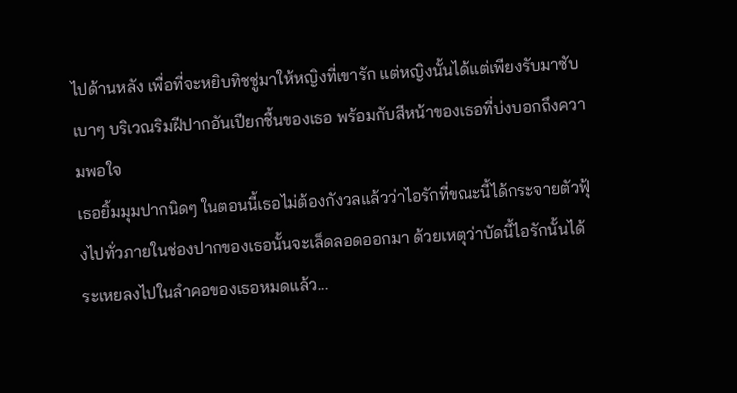ไปด้านหลัง เพื่อที่จะหยิบทิชชู่มาให้หญิงที่เขารัก แต่หญิงนั้นได้แต่เพียงรับมาซับเบาๆ บริเวณริมฝีปากอันเปียกชื้นของเธอ พร้อมกับสีหน้าของเธอที่บ่งบอกถึงความพอใจ
เธอยิ้มมุมปากนิดๆ ในตอนนี้เธอไม่ต้องกังวลแล้วว่าไอรักที่ขณะนี้ได้กระจายตัวฟุ้งไปทั่วภายในช่องปากของเธอนั้นจะเล็ดลอดออกมา ด้วยเหตุว่าบัดนี้ไอรักนั้นได้ระเหยลงไปในลำคอของเธอหมดแล้ว...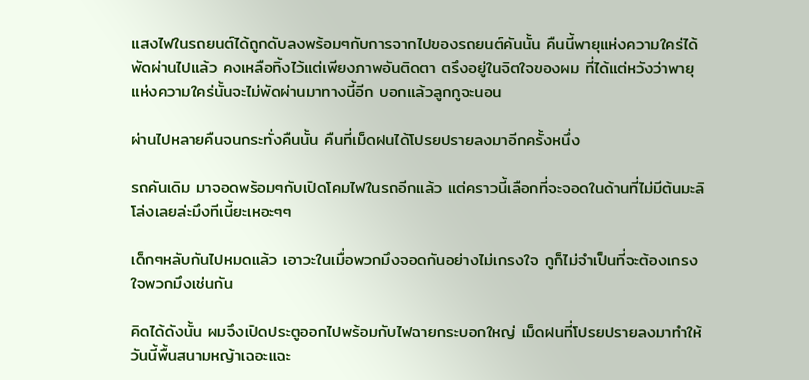แสงไฟในรถยนต์ได้ถูกดับลงพร้อมๆกับการจากไปของรถยนต์คันนั้น คืนนี้พายุแห่งความใคร่ได้พัดผ่านไปแล้ว คงเหลือทิ้งไว้แต่เพียงภาพอันติดตา ตรึงอยู่ในจิตใจของผม ที่ได้แต่หวังว่าพายุแห่งความใคร่นั้นจะไม่พัดผ่านมาทางนี้อีก บอกแล้วลูกกูจะนอน

ผ่านไปหลายคืนจนกระทั่งคืนนั้น คืนที่เม็ดฝนได้โปรยปรายลงมาอีกครั้งหนึ่ง

รถคันเดิม มาจอดพร้อมๆกับเปิดโคมไฟในรถอีกแล้ว แต่คราวนี้เลือกที่จะจอดในด้านที่ไม่มีต้นมะลิ โล่งเลยล่ะมึงทีเนี้ยะเหอะๆๆ

เด็กๆหลับกันไปหมดแล้ว เอาวะในเมื่อพวกมึงจอดกันอย่างไม่เกรงใจ กูก็ไม่จำเป็นที่จะต้องเกรงใจพวกมึงเช่นกัน

คิดได้ดังนั้น ผมจึงเปิดประตูออกไปพร้อมกับไฟฉายกระบอกใหญ่ เม็ดฝนที่โปรยปรายลงมาทำให้วันนี้พื้นสนามหญ้าเฉอะแฉะ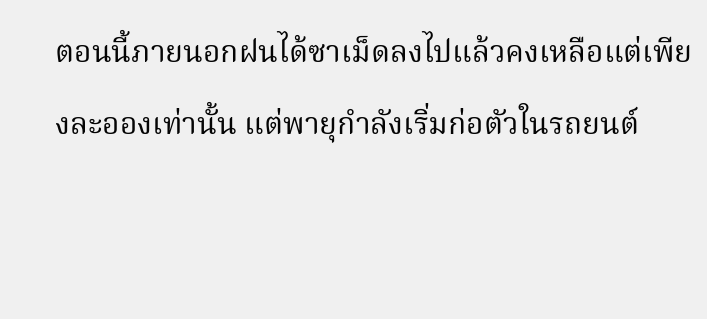ตอนนี้ภายนอกฝนได้ซาเม็ดลงไปแล้วคงเหลือแต่เพียงละอองเท่านั้น แต่พายุกำลังเริ่มก่อตัวในรถยนต์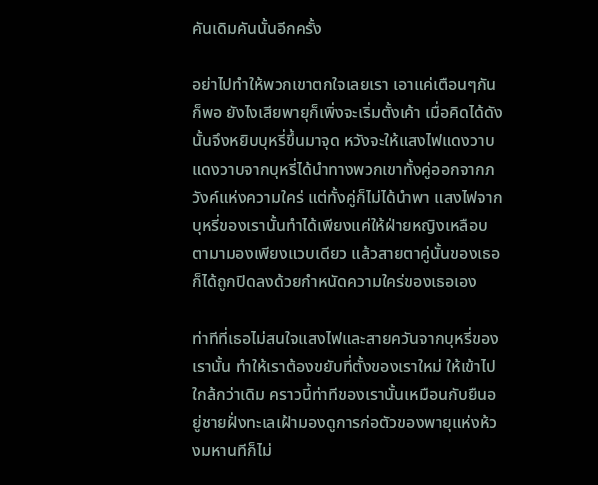คันเดิมคันนั้นอีกครั้ง

อย่าไปทำให้พวกเขาตกใจเลยเรา เอาแค่เตือนๆกันก็พอ ยังไงเสียพายุก็เพิ่งจะเริ่มตั้งเค้า เมื่อคิดได้ดังนั้นจึงหยิบบุหรี่ขึ้นมาจุด หวังจะให้แสงไฟแดงวาบ แดงวาบจากบุหรี่ได้นำทางพวกเขาทั้งคู่ออกจากภวังค์แห่งความใคร่ แต่ทั้งคู่ก็ไม่ได้นำพา แสงไฟจากบุหรี่ของเรานั้นทำได้เพียงแค่ให้ฝ่ายหญิงเหลือบตามามองเพียงแวบเดียว แล้วสายตาคู่นั้นของเธอก็ได้ถูกปิดลงด้วยกำหนัดความใคร่ของเธอเอง

ท่าทีที่เธอไม่สนใจแสงไฟและสายควันจากบุหรี่ของเรานั้น ทำให้เราต้องขยับที่ตั้งของเราใหม่ ให้เข้าไปใกล้กว่าเดิม คราวนี้ท่าทีของเรานั้นเหมือนกับยืนอยู่ชายฝั่งทะเลเฝ้ามองดูการก่อตัวของพายุแห่งห้วงมหานทีก็ไม่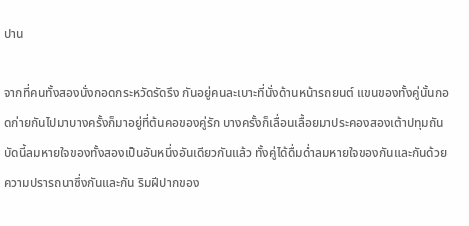ปาน

จากที่คนทั้งสองนั่งกอดกระหวัดรัดรึง กันอยู่คนละเบาะที่นั่งด้านหน้ารถยนต์ แขนของทั้งคู่นั้นกอดก่ายกันไปมาบางครั้งก็มาอยู่ที่ต้นคอของคู่รัก บางครั้งก็เลื่อนเลื้อยมาประคองสองเต้าปทุมถัน บัดนี้ลมหายใจของทั้งสองเป็นอันหนึ่งอันเดียวกันแล้ว ทั้งคู่ได้ดื่มด่ำลมหายใจของกันและกันด้วยความปรารถนาซึ่งกันและกัน ริมฝีปากของ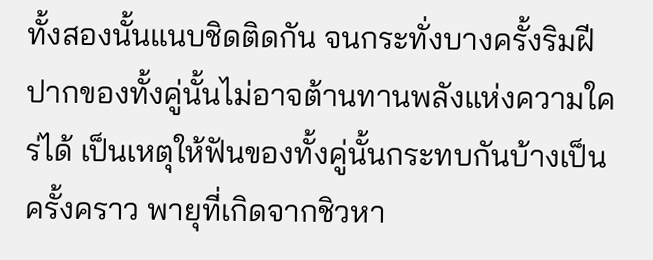ทั้งสองนั้นแนบชิดติดกัน จนกระทั่งบางครั้งริมฝีปากของทั้งคู่นั้นไม่อาจต้านทานพลังแห่งความใคร่ได้ เป็นเหตุให้ฟันของทั้งคู่นั้นกระทบกันบ้างเป็นครั้งคราว พายุที่เกิดจากชิวหา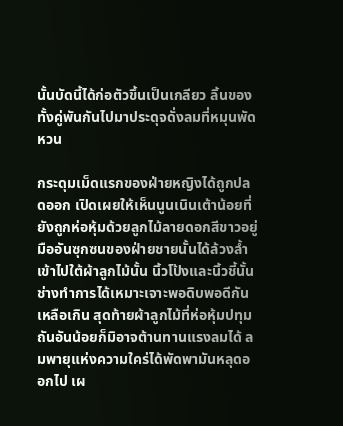นั้นบัดนี้ได้ก่อตัวขึ้นเป็นเกลียว ลิ้นของทั้งคู่พันกันไปมาประดุจดั่งลมที่หมุนพัดหวน

กระดุมเม็ดแรกของฝ่ายหญิงได้ถูกปลดออก เปิดเผยให้เห็นนูนเนินเต้าน้อยที่ยังถูกห่อหุ้มด้วยลูกไม้ลายดอกสีขาวอยู่ มืออันซุกซนของฝ่ายชายนั้นได้ล้วงล้ำเข้าไปใต้ผ้าลูกไม้นั้น นิ้วโป้งและนิ้วชี้นั้นช่างทำการได้เหมาะเจาะพอดิบพอดีกันเหลือเกิน สุดท้ายผ้าลูกไม้ที่ห่อหุ้มปทุมถันอันน้อยก็มิอาจต้านทานแรงลมได้ ลมพายุแห่งความใคร่ได้พัดพามันหลุดออกไป เผ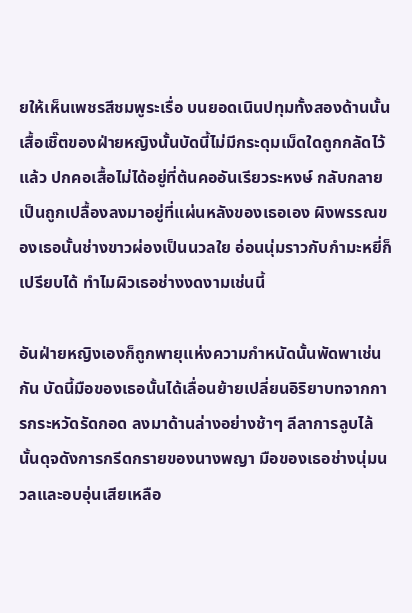ยให้เห็นเพชรสีชมพูระเรื่อ บนยอดเนินปทุมทั้งสองด้านนั้น เสื้อเชิ๊ตของฝ่ายหญิงนั้นบัดนี้ไม่มีกระดุมเม็ดใดถูกกลัดไว้แล้ว ปกคอเสื้อไม่ได้อยู่ที่ต้นคออันเรียวระหงษ์ กลับกลายเป็นถูกเปลื้องลงมาอยู่ที่แผ่นหลังของเธอเอง ผิงพรรณของเธอนั้นช่างขาวผ่องเป็นนวลใย อ่อนนุ่มราวกับกำมะหยี่ก็เปรียบได้ ทำไมผิวเธอช่างงดงามเช่นนี้

อันฝ่ายหญิงเองก็ถูกพายุแห่งความกำหนัดนั้นพัดพาเช่นกัน บัดนี้มือของเธอนั้นได้เลื่อนย้ายเปลี่ยนอิริยาบทจากการกระหวัดรัดกอด ลงมาด้านล่างอย่างช้าๆ ลีลาการลูบไล้นั้นดุจดังการกรีดกรายของนางพญา มือของเธอช่างนุ่มนวลและอบอุ่นเสียเหลือ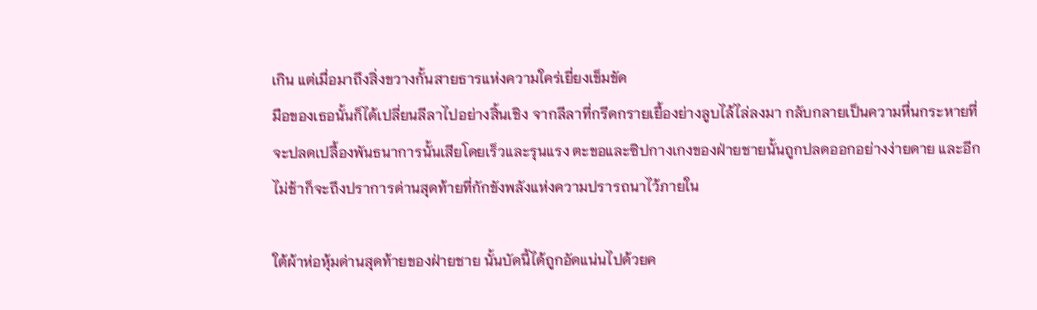เกิน แต่เมื่อมาถึงสิ่งขวางกั้นสายธารแห่งความใคร่เยี่ยงเข็มขัด
มือของเธอนั้นก็ได้เปลี่ยนลีลาไปอย่างสิ้นเชิง จากลีลาที่กรีดกรายเยื้องย่างลูบไล้ไล่ลงมา กลับกลายเป็นความหื่นกระหายที่จะปลดเปลื้องพันธนาการนั้นเสียโดยเร็วและรุนแรง ตะขอและซิปกางเกงของฝ่ายชายนั้นถูกปลดออกอย่างง่ายดาย และอีกไม่ช้าก็จะถึงปราการด่านสุดท้ายที่กักขังพลังแห่งความปรารถนาไว้ภายใน

ใต้ผ้าห่อหุ้มด่านสุดท้ายของฝ่ายชาย นั้นบัดนี้ได้ถูกอัดแน่นไปด้วยค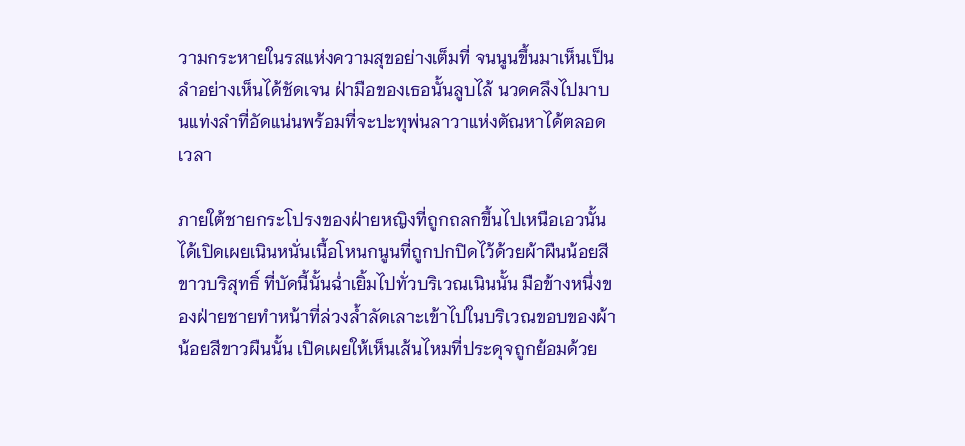วามกระหายในรสแห่งความสุขอย่างเต็มที่ จนนูนขึ้นมาเห็นเป็นลำอย่างเห็นได้ชัดเจน ฝ่ามือของเธอนั้นลูบไล้ นวดคลึงไปมาบนแท่งลำที่อัดแน่นพร้อมที่จะปะทุพ่นลาวาแห่งตัณหาได้ตลอดเวลา

ภายใต้ชายกระโปรงของฝ่ายหญิงที่ถูกถลกขึ้นไปเหนือเอวนั้น ได้เปิดเผยเนินหนั่นเนื้อโหนกนูนที่ถูกปกปิดไว้ด้วยผ้าผืนน้อยสีขาวบริสุทธิ์ ที่บัดนี้นั้นฉ่ำเยิ้มไปทั่วบริเวณเนินนั้น มือข้างหนึ่งของฝ่ายชายทำหน้าที่ล่วงล้ำลัดเลาะเข้าไปในบริเวณขอบของผ้าน้อยสีขาวผืนนั้น เปิดเผยให้เห็นเส้นไหมที่ประดุจถูกย้อมด้วย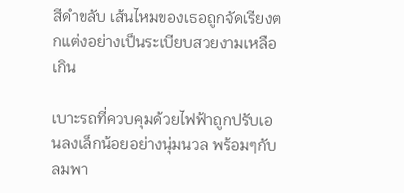สีดำขลับ เส้นไหมของเธอถูกจัดเรียงตกแต่งอย่างเป็นระเบียบสวยงามเหลือเกิน

เบาะรถที่ควบคุมด้วยไฟฟ้าถูกปรับเอนลงเล็กน้อยอย่างนุ่มนวล พร้อมๆกับลมพา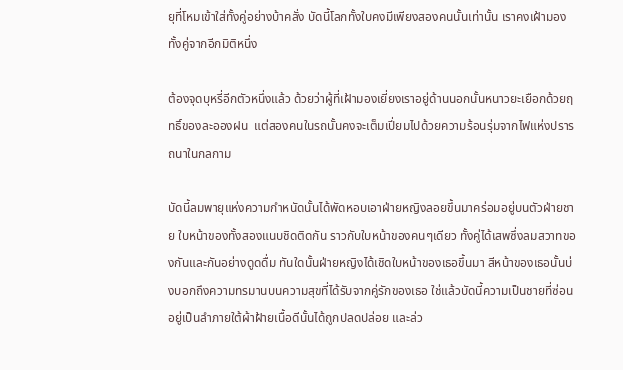ยุที่โหมเข้าใส่ทั้งคู่อย่างบ้าคลั่ง บัดนี้โลกทั้งใบคงมีเพียงสองคนนั้นเท่านั้น เราคงเฝ้ามองทั้งคู่จากอีกมิติหนึ่ง

ต้องจุดบุหรี่อีกตัวหนึ่งแล้ว ด้วยว่าผู้ที่เฝ้ามองเยี่ยงเราอยู่ด้านนอกนั้นหนาวยะเยือกด้วยฤทธิ์ของละอองฝน  แต่สองคนในรถนั้นคงจะเต็มเปี่ยมไปด้วยความร้อนรุ่มจากไฟแห่งปรารถนาในกลกาม

บัดนี้ลมพายุแห่งความกำหนัดนั้นได้พัดหอบเอาฝ่ายหญิงลอยขึ้นมาคร่อมอยู่บนตัวฝ่ายชาย ใบหน้าของทั้งสองแนบชิดติดกัน ราวกับใบหน้าของคนๆเดียว ทั้งคู่ได้เสพซึ่งลมสวาทของกันและกันอย่างดูดดื่ม ทันใดนั้นฝ่ายหญิงได้เชิดใบหน้าของเธอขึ้นมา สีหน้าของเธอนั้นบ่งบอกถึงความทรมานบนความสุขที่ได้รับจากคู่รักของเธอ ใช่แล้วบัดนี้ความเป็นชายที่ซ่อนอยู่เป็นลำภายใต้ผ้าฝ้ายเนื้อดีนั้นได้ถูกปลดปล่อย และล่ว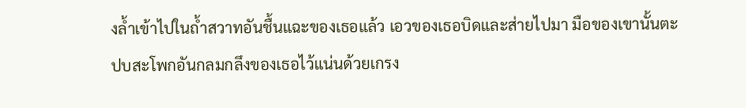งล้ำเข้าไปในถ้ำสวาทอันชื้นแฉะของเธอแล้ว เอวของเธอบิดและส่ายไปมา มือของเขานั้นตะปบสะโพกอันกลมกลึงของเธอไว้แน่นด้วยเกรง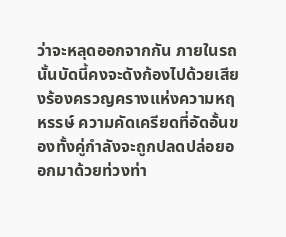ว่าจะหลุดออกจากกัน ภายในรถนั้นบัดนี้คงจะดังก้องไปด้วยเสียงร้องครวญครางแห่งความหฤหรรษ์ ความคัดเครียดที่อัดอั้นของทั้งคู่กำลังจะถูกปลดปล่อยออกมาด้วยท่วงท่า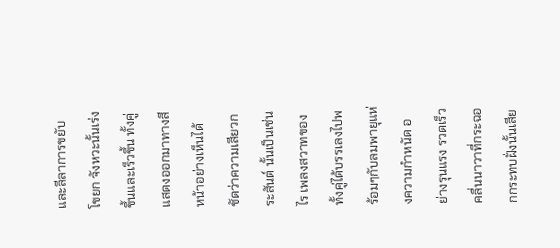และลีลาการขยับโขยก จังหวะนั้นเร่งขึ้นและเร็วขึ้น ทั้งคู่แสดงออกมาทางสีหน้าอย่างเห็นได้ชัดว่าความเสียวกระสันต์ นั้นเป็นเช่นไร เพลงสวาทของทั้งคู่ได้บรรเลงไปพร้อมๆกับลมพายุแห่งความกำหนัด อย่างรุนแรง รวดเร็ว คลื่นนาวาที่กระฉอกกระทบฝั่งนั้นเสีย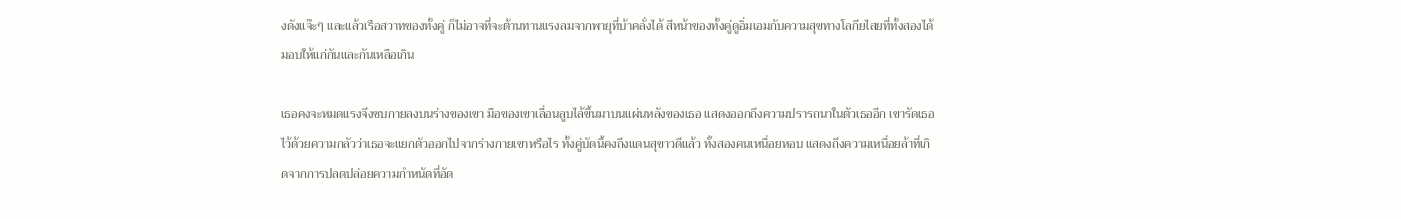งดังแจ๊ะๆ และแล้วเรือสวาทของทั้งคู่ ก็ไม่อาจที่จะต้านทานแรงลมจากพายุที่บ้าคลั่งได้ สีหน้าของทั้งคู่ดูอิ่มเอมกับความสุขทางโลกียไสยที่ทั้งสองได้มอบให้แก่กันและกันเหลือเกิน

เธอคงจะหมดแรงจึงซบกายลงบนร่างของเขา มือของเขาเลื่อนลูบไล้ขึ้นมาบนแผ่นหลังของเธอ แสดงออกถึงความปรารถนาในตัวเธออีก เขารัดเธอไว้ด้วยความกลัวว่าเธอจะแยกตัวออกไปจากร่างกายเขาหรือไร ทั้งคู่บัดนี้คงถึงแดนสุขาวดีแล้ว ทั้งสองคนเหนื่อยหอบ แสดงถึงความเหนื่อยล้าที่เกิดจากการปลดปล่อยความกำหนัดที่อัด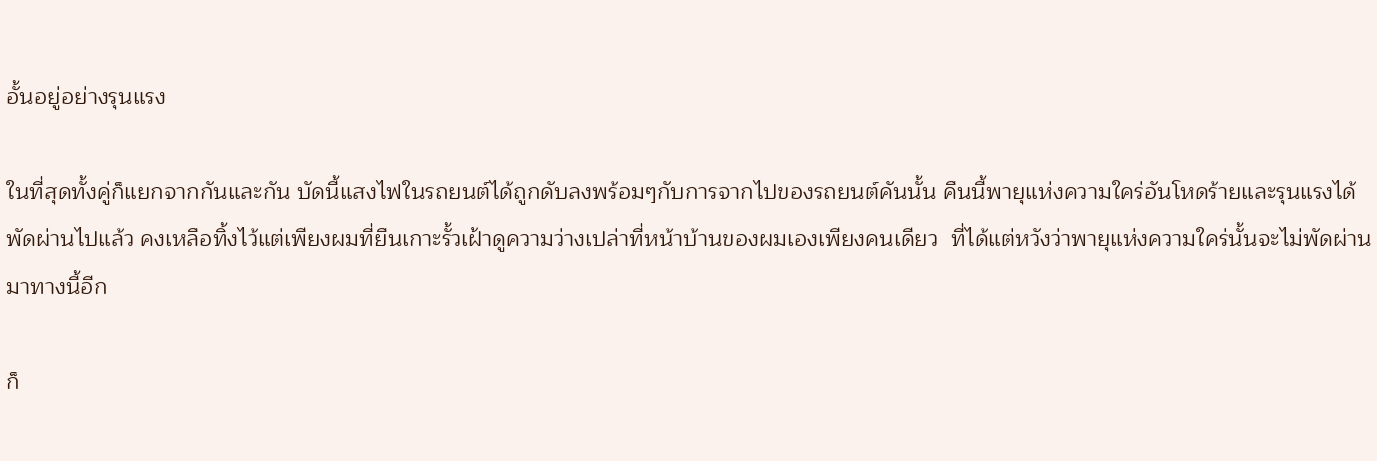อั้นอยู่อย่างรุนแรง

ในที่สุดทั้งคู่ก็แยกจากกันและกัน บัดนี้แสงไฟในรถยนต์ได้ถูกดับลงพร้อมๆกับการจากไปของรถยนต์คันนั้น คืนนี้พายุแห่งความใคร่อันโหดร้ายและรุนแรงได้พัดผ่านไปแล้ว คงเหลือทิ้งไว้แต่เพียงผมที่ยืนเกาะรั้วเฝ้าดูความว่างเปล่าที่หน้าบ้านของผมเองเพียงคนเดียว  ที่ได้แต่หวังว่าพายุแห่งความใคร่นั้นจะไม่พัดผ่านมาทางนี้อีก

ก็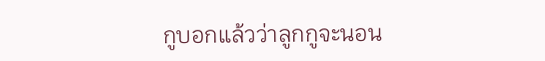กูบอกแล้วว่าลูกกูจะนอน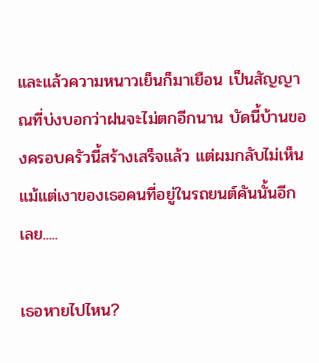และแล้วความหนาวเย็นก็มาเยือน เป็นสัญญาณที่บ่งบอกว่าฝนจะไม่ตกอีกนาน บัดนี้บ้านของครอบครัวนี้สร้างเสร็จแล้ว แต่ผมกลับไม่เห็นแม้แต่เงาของเธอคนที่อยู่ในรถยนต์คันนั้นอีกเลย.....

เธอหายไปไหน?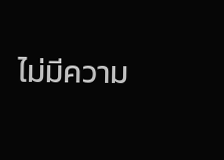ไม่มีความ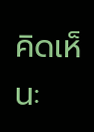คิดเห็น: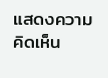แสดงความคิดเห็น